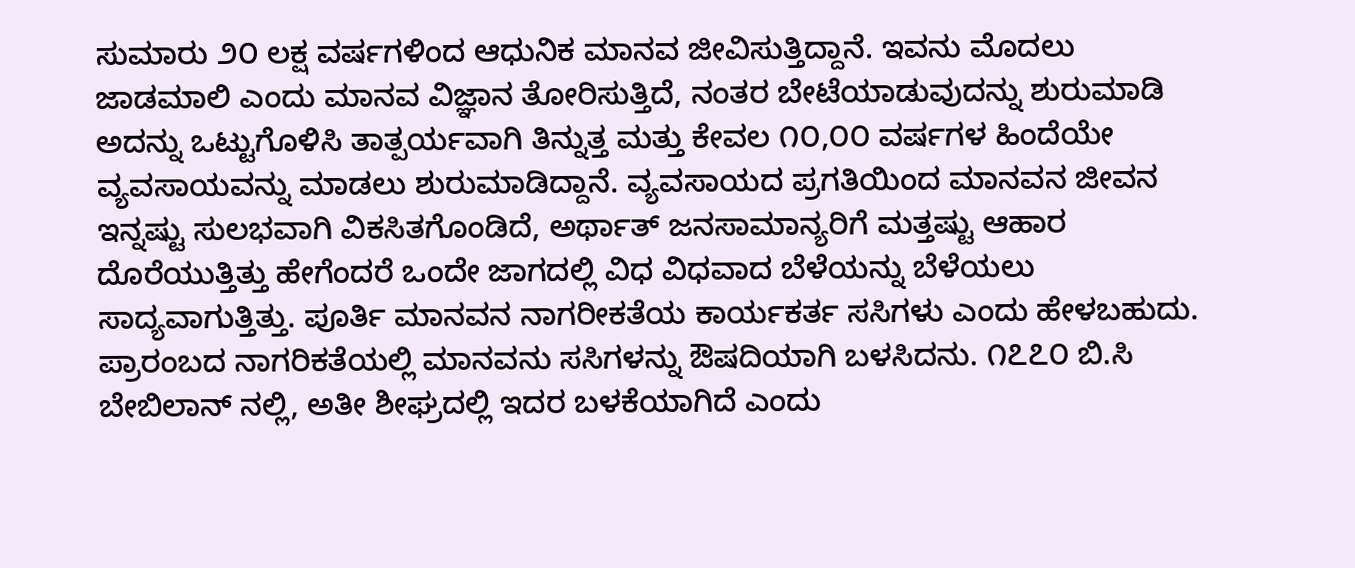ಸುಮಾರು ೨೦ ಲಕ್ಷ ವರ್ಷಗಳಿಂದ ಆಧುನಿಕ ಮಾನವ ಜೀವಿಸುತ್ತಿದ್ದಾನೆ. ಇವನು ಮೊದಲು ಜಾಡಮಾಲಿ ಎಂದು ಮಾನವ ವಿಜ್ಞಾನ ತೋರಿಸುತ್ತಿದೆ, ನಂತರ ಬೇಟೆಯಾಡುವುದನ್ನು ಶುರುಮಾಡಿ ಅದನ್ನು ಒಟ್ಟುಗೊಳಿಸಿ ತಾತ್ಪರ್ಯವಾಗಿ ತಿನ್ನುತ್ತ ಮತ್ತು ಕೇವಲ ೧೦,೦೦ ವರ್ಷಗಳ ಹಿಂದೆಯೇ ವ್ಯವಸಾಯವನ್ನು ಮಾಡಲು ಶುರುಮಾಡಿದ್ದಾನೆ. ವ್ಯವಸಾಯದ ಪ್ರಗತಿಯಿಂದ ಮಾನವನ ಜೀವನ ಇನ್ನಷ್ಟು ಸುಲಭವಾಗಿ ವಿಕಸಿತಗೊಂಡಿದೆ, ಅರ್ಥಾತ್ ಜನಸಾಮಾನ್ಯರಿಗೆ ಮತ್ತಷ್ಟು ಆಹಾರ ದೊರೆಯುತ್ತಿತ್ತು ಹೇಗೆಂದರೆ ಒಂದೇ ಜಾಗದಲ್ಲಿ ವಿಧ ವಿಧವಾದ ಬೆಳೆಯನ್ನು ಬೆಳೆಯಲು ಸಾದ್ಯವಾಗುತ್ತಿತ್ತು. ಪೂರ್ತಿ ಮಾನವನ ನಾಗರೀಕತೆಯ ಕಾರ್ಯಕರ್ತ ಸಸಿಗಳು ಎಂದು ಹೇಳಬಹುದು. ಪ್ರಾರಂಬದ ನಾಗರಿಕತೆಯಲ್ಲಿ ಮಾನವನು ಸಸಿಗಳನ್ನು ಔಷದಿಯಾಗಿ ಬಳಸಿದನು. ೧೭೭೦ ಬಿ.ಸಿ ಬೇಬಿಲಾನ್ ನಲ್ಲಿ, ಅತೀ ಶೀಘ್ರದಲ್ಲಿ ಇದರ ಬಳಕೆಯಾಗಿದೆ ಎಂದು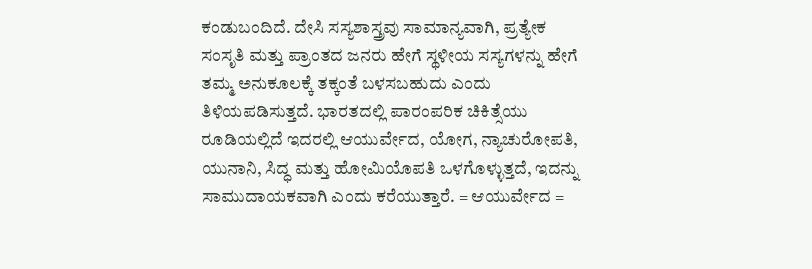ಕಂಡುಬಂದಿದೆ. ದೇಸಿ ಸಸ್ಯಶಾಸ್ತ್ರವು ಸಾಮಾನ್ಯವಾಗಿ, ಪ್ರತ್ಯೇಕ ಸಂಸೃತಿ ಮತ್ತು ಪ್ರಾಂತದ ಜನರು ಹೇಗೆ ಸ್ಥಳೀಯ ಸಸ್ಯಗಳನ್ನು ಹೇಗೆ ತಮ್ಮ ಅನುಕೂಲಕ್ಕೆ ತಕ್ಕಂತೆ ಬಳಸಬಹುದು ಎಂದು ತಿಳಿಯಪಡಿಸುತ್ತದೆ. ಭಾರತದಲ್ಲಿ ಪಾರಂಪರಿಕ ಚಿಕಿತ್ಸೆಯು ರೂಡಿಯಲ್ಲಿದೆ ಇದರಲ್ಲಿ ಆಯುರ್ವೇದ, ಯೋಗ, ನ್ಯಾಚುರೋಪತಿ, ಯುನಾನಿ, ಸಿದ್ಧ ಮತ್ತು ಹೋಮಿಯೊಪತಿ ಒಳಗೊಳ್ಳುತ್ತದೆ, ಇದನ್ನು ಸಾಮುದಾಯಕವಾಗಿ ಎಂದು ಕರೆಯುತ್ತಾರೆ. = ಆಯುರ್ವೇದ =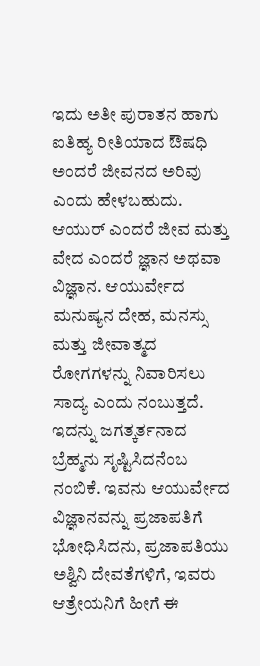ಇದು ಅತೀ ಪುರಾತನ ಹಾಗು ಐತಿಹ್ಯ ರೀತಿಯಾದ ಔಷಧಿ ಅಂದರೆ ಜೀವನದ ಅರಿವು ಎಂದು ಹೇಳಬಹುದು. ಆಯುರ್ ಎಂದರೆ ಜೀವ ಮತ್ತು ವೇದ ಎಂದರೆ ಜ್ಞಾನ ಅಥವಾ ವಿಜ್ಞಾನ. ಆಯುರ್ವೇದ ಮನುಷ್ಯನ ದೇಹ, ಮನಸ್ಸು ಮತ್ತು ಜೀವಾತ್ಮದ ರೋಗಗಳನ್ನು ನಿವಾರಿಸಲು ಸಾದ್ಯ ಎಂದು ನಂಬುತ್ತದೆ. ಇದನ್ನು ಜಗತ್ಕರ್ತನಾದ ಬ್ರೆಹ್ಮನು ಸೃಷ್ಟಿಸಿದನೆಂಬ ನಂಬಿಕೆ. ಇವನು ಆಯುರ್ವೇದ ವಿಜ್ಞಾನವನ್ನು ಪ್ರಜಾಪತಿಗೆ ಭೋಧಿಸಿದನು, ಪ್ರಜಾಪತಿಯು ಅಶ್ವಿನಿ ದೇವತೆಗಳಿಗೆ, ಇವರು ಆತ್ರೇಯನಿಗೆ ಹೀಗೆ ಈ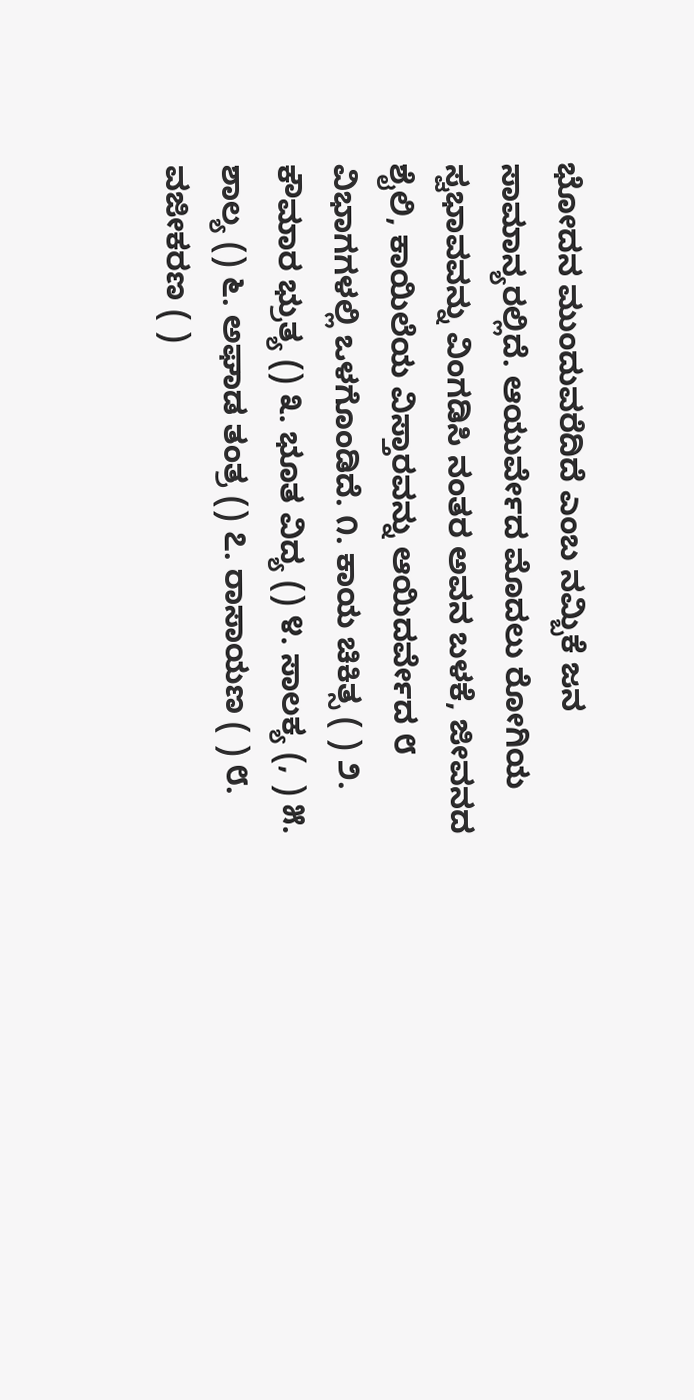ಭೋದನ ಮುಂದುವರೆದಿದೆ ಎಂಬ ನಮ್ಬಿಕೆ ಜನ ಸಾಮಾನ್ಯರಲ್ಲಿದೆ. ಆಯುರ್ವೇದ ಮೊದಲು ರೋಗಿಯ ಸ್ವಭಾವವನ್ನು ವಿಂಗಡಿಸಿ ನಂತರ ಅವನ ಬಳಕೆ, ಜೀವನದ ಶೈಲಿ, ಕಾಯಿಲೆಯ ವಿಸ್ತಾರವನ್ನು ಆಯಿದರ್ವೇದ ೮ ವಿಭಾಗಗಳಲ್ಲಿ ಒಳಗೊಂಡಿದೆ. ೧. ಕಾಯ ಚಿಕಿತ್ಸ ( ) ೨. ಕೌಮಾರ ಭ್ರುತ್ಯ () ೩. ಭೂತ ವಿದ್ಯ () ೪. ಸಾಲಕ್ಯ (, ) ೫. ಶಾಲ್ಯ () ೬. ಅಘಾಡ ತಂತ್ರ () ೭. ರಾಸಾಯಣ ( ) ೮. ವಜೀಕರಣ ( )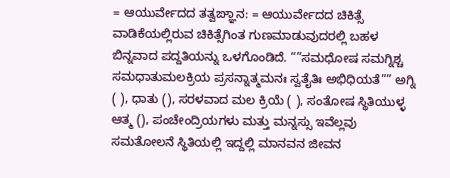= ಆಯುರ್ವೇದದ ತತ್ವಙ್ಞಾನ: = ಆಯುರ್ವೇದದ ಚಿಕಿತ್ಸೆ ವಾಡಿಕೆಯಲ್ಲಿರುವ ಚಿಕಿತ್ಸೆಗಿಂತ ಗುಣಮಾಡುವುದರಲ್ಲಿ ಬಹಳ ಬಿನ್ನವಾದ ಪದ್ದತಿಯನ್ನು ಒಳಗೊಂಡಿದೆ. “”ಸಮಧೋಷ ಸಮಗ್ನಿಶ್ಚ ಸಮಧಾತುಮಲಕ್ರಿಯ ಪ್ರಸನ್ನಾತ್ಮಮನಃ ಸ್ವತೈತಿಃ ಅಭಿಧಿಯತೆ”” ಅಗ್ನಿ ( ), ಧಾತು (), ಸರಳವಾದ ಮಲ ಕ್ರಿಯೆ ( ), ಸಂತೋಷ ಸ್ಥಿತಿಯುಳ್ಳ ಆತ್ಮ (), ಪಂಚೇಂದ್ರಿಯಗಳು ಮತ್ತು ಮನ್ನಸ್ಸು ಇವೆಲ್ಲವು ಸಮತೋಲನೆ ಸ್ಥಿತಿಯಲ್ಲಿ ಇದ್ದಲ್ಲಿ ಮಾನವನ ಜೀವನ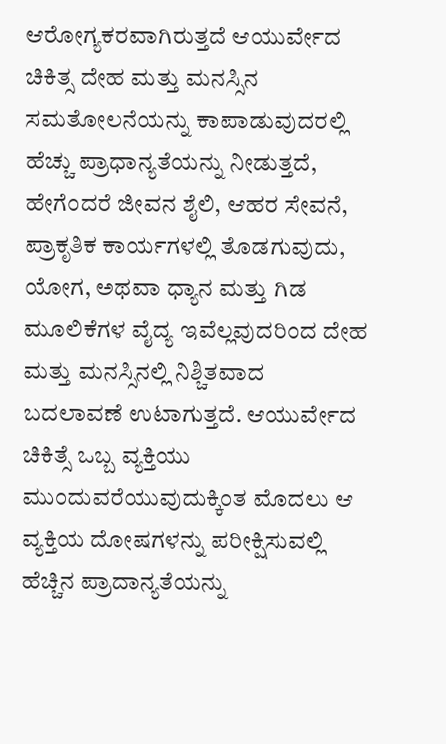ಆರೋಗ್ಯಕರವಾಗಿರುತ್ತದೆ ಆಯುರ್ವೇದ ಚಿಕಿತ್ಸ ದೇಹ ಮತ್ತು ಮನಸ್ಸಿನ ಸಮತೋಲನೆಯನ್ನು ಕಾಪಾಡುವುದರಲ್ಲಿ ಹೆಚ್ಚು ಪ್ರಾಧಾನ್ಯತೆಯನ್ನು ನೀಡುತ್ತದೆ, ಹೇಗೆಂದರೆ ಜೀವನ ಶೈಲಿ, ಆಹರ ಸೇವನೆ, ಪ್ರಾಕೃತಿಕ ಕಾರ್ಯಗಳಲ್ಲಿ ತೊಡಗುವುದು, ಯೋಗ, ಅಥವಾ ಧ್ಯಾನ ಮತ್ತು ಗಿಡ ಮೂಲಿಕೆಗಳ ವೈದ್ಯ ಇವೆಲ್ಲವುದರಿಂದ ದೇಹ ಮತ್ತು ಮನಸ್ಸಿನಲ್ಲಿ ನಿಶ್ಚಿತವಾದ ಬದಲಾವಣೆ ಉಟಾಗುತ್ತದೆ. ಆಯುರ್ವೇದ ಚಿಕಿತ್ಸೆ ಒಬ್ಬ ವ್ಯಕ್ತಿಯು ಮುಂದುವರೆಯುವುದುಕ್ಕಿಂತ ಮೊದಲು ಆ ವ್ಯಕ್ತಿಯ ದೋಷಗಳನ್ನು ಪರೀಕ್ಷಿಸುವಲ್ಲಿ ಹೆಚ್ಚಿನ ಪ್ರಾದಾನ್ಯತೆಯನ್ನು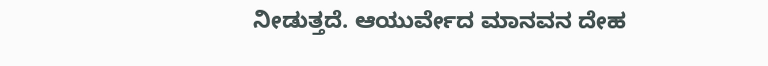ನೀಡುತ್ತದೆ. ಆಯುರ್ವೇದ ಮಾನವನ ದೇಹ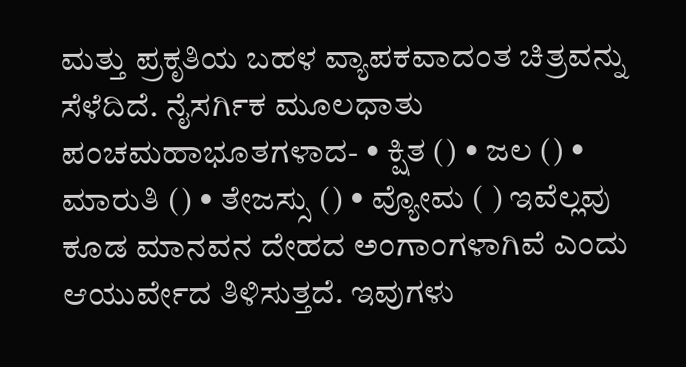ಮತ್ತು ಪ್ರಕೃತಿಯ ಬಹಳ ವ್ಯಾಪಕವಾದಂತ ಚಿತ್ರವನ್ನು ಸೆಳೆದಿದೆ. ನೈಸರ್ಗಿಕ ಮೂಲಧಾತು ಪಂಚಮಹಾಭೂತಗಳಾದ- • ಕ್ಷಿತ () • ಜಲ () • ಮಾರುತಿ () • ತೇಜಸ್ಸು () • ವ್ಯೋಮ ( ) ಇವೆಲ್ಲವು ಕೂಡ ಮಾನವನ ದೇಹದ ಅಂಗಾಂಗಳಾಗಿವೆ ಎಂದು ಆಯುರ್ವೇದ ತಿಳಿಸುತ್ತದೆ. ಇವುಗಳು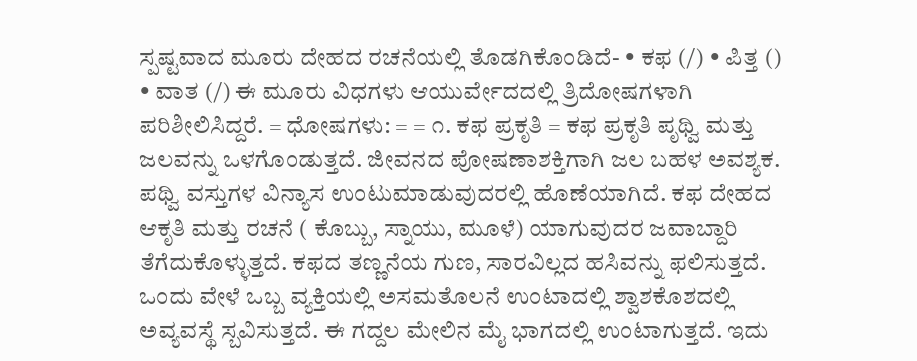ಸ್ಪಷ್ಟವಾದ ಮೂರು ದೇಹದ ರಚನೆಯಲ್ಲಿ ತೊಡಗಿಕೊಂಡಿದೆ- • ಕಫ (/) • ಪಿತ್ತ () • ವಾತ (/) ಈ ಮೂರು ವಿಧಗಳು ಆಯುರ್ವೇದದಲ್ಲಿ ತ್ರಿದೋಷಗಳಾಗಿ ಪರಿಶೀಲಿಸಿದ್ದರೆ. = ಧೋಷಗಳು: = = ೧. ಕಫ ಪ್ರಕೃತಿ = ಕಫ ಪ್ರಕೃತಿ ಪೃಥ್ವಿ ಮತ್ತು ಜಲವನ್ನು ಒಳಗೊಂಡುತ್ತದೆ. ಜೀವನದ ಪೋಷಣಾಶಕ್ತಿಗಾಗಿ ಜಲ ಬಹಳ ಅವಶ್ಯಕ. ಪಥ್ವಿ ವಸ್ತುಗಳ ವಿನ್ಯಾಸ ಉಂಟುಮಾಡುವುದರಲ್ಲಿ ಹೊಣೆಯಾಗಿದೆ. ಕಫ ದೇಹದ ಆಕೃತಿ ಮತ್ತು ರಚನೆ ( ಕೊಬ್ಬು, ಸ್ನಾಯು, ಮೂಳೆ) ಯಾಗುವುದರ ಜವಾಬ್ದಾರಿ ತೆಗೆದುಕೊಳ್ಳುತ್ತದೆ. ಕಫದ ತಣ್ಣನೆಯ ಗುಣ, ಸಾರವಿಲ್ಲದ ಹಸಿವನ್ನು ಫಲಿಸುತ್ತದೆ. ಒಂದು ವೇಳೆ ಒಬ್ಬ ವ್ಯಕ್ತಿಯಲ್ಲಿ ಅಸಮತೊಲನೆ ಉಂಟಾದಲ್ಲಿ ಶ್ವಾಶಕೊಶದಲ್ಲಿ ಅವ್ಯವಸ್ಥೆ ಸ್ಬವಿಸುತ್ತದೆ. ಈ ಗದ್ದಲ ಮೇಲಿನ ಮೈ ಭಾಗದಲ್ಲಿ ಉಂಟಾಗುತ್ತದೆ. ಇದು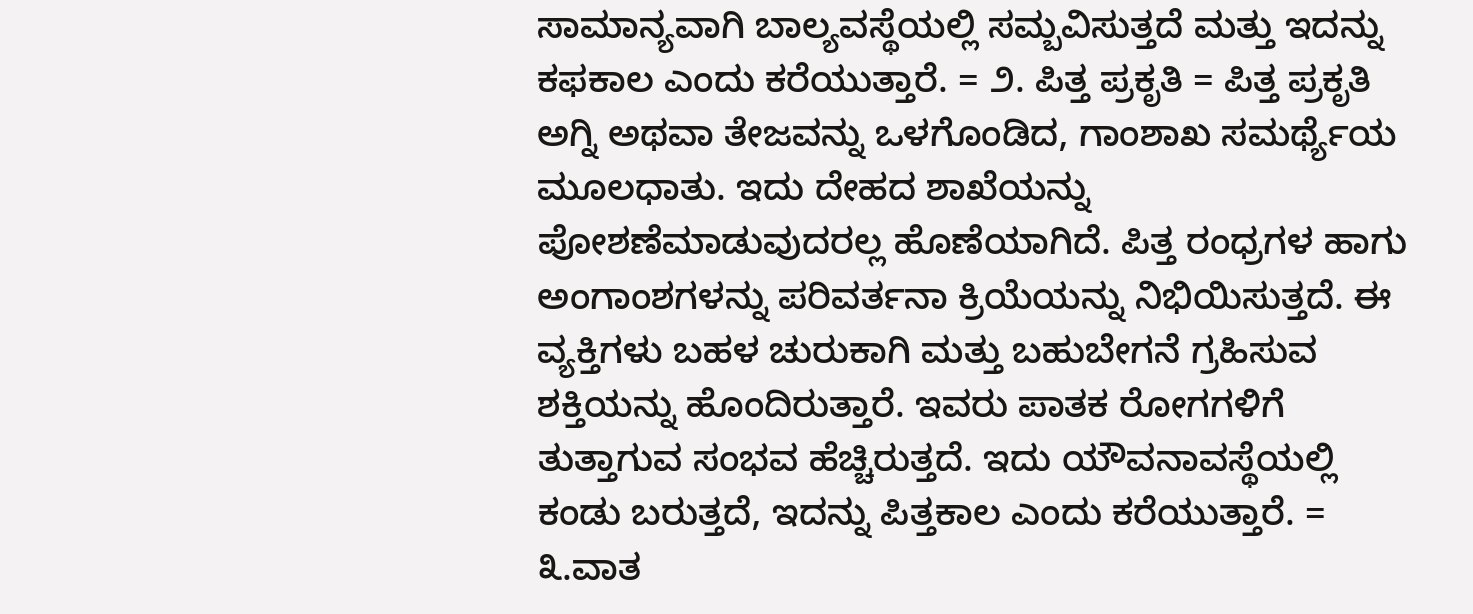ಸಾಮಾನ್ಯವಾಗಿ ಬಾಲ್ಯವಸ್ಥೆಯಲ್ಲಿ ಸಮ್ಬವಿಸುತ್ತದೆ ಮತ್ತು ಇದನ್ನು ಕಫಕಾಲ ಎಂದು ಕರೆಯುತ್ತಾರೆ. = ೨. ಪಿತ್ತ ಪ್ರಕೃತಿ = ಪಿತ್ತ ಪ್ರಕೃತಿ ಅಗ್ನಿ ಅಥವಾ ತೇಜವನ್ನು ಒಳಗೊಂಡಿದ, ಗಾಂಶಾಖ ಸಮರ್ಥ್ಯೆಯ ಮೂಲಧಾತು. ಇದು ದೇಹದ ಶಾಖೆಯನ್ನು ಪೋಶಣೆಮಾಡುವುದರಲ್ಲ ಹೊಣೆಯಾಗಿದೆ. ಪಿತ್ತ ರಂಧ್ರಗಳ ಹಾಗು ಅಂಗಾಂಶಗಳನ್ನು ಪರಿವರ್ತನಾ ಕ್ರಿಯೆಯನ್ನು ನಿಭಿಯಿಸುತ್ತದೆ. ಈ ವ್ಯಕ್ತಿಗಳು ಬಹಳ ಚುರುಕಾಗಿ ಮತ್ತು ಬಹುಬೇಗನೆ ಗ್ರಹಿಸುವ ಶಕ್ತಿಯನ್ನು ಹೊಂದಿರುತ್ತಾರೆ. ಇವರು ಪಾತಕ ರೋಗಗಳಿಗೆ ತುತ್ತಾಗುವ ಸಂಭವ ಹೆಚ್ಚಿರುತ್ತದೆ. ಇದು ಯೌವನಾವಸ್ಥೆಯಲ್ಲಿ ಕಂಡು ಬರುತ್ತದೆ, ಇದನ್ನು ಪಿತ್ತಕಾಲ ಎಂದು ಕರೆಯುತ್ತಾರೆ. = ೩.ವಾತ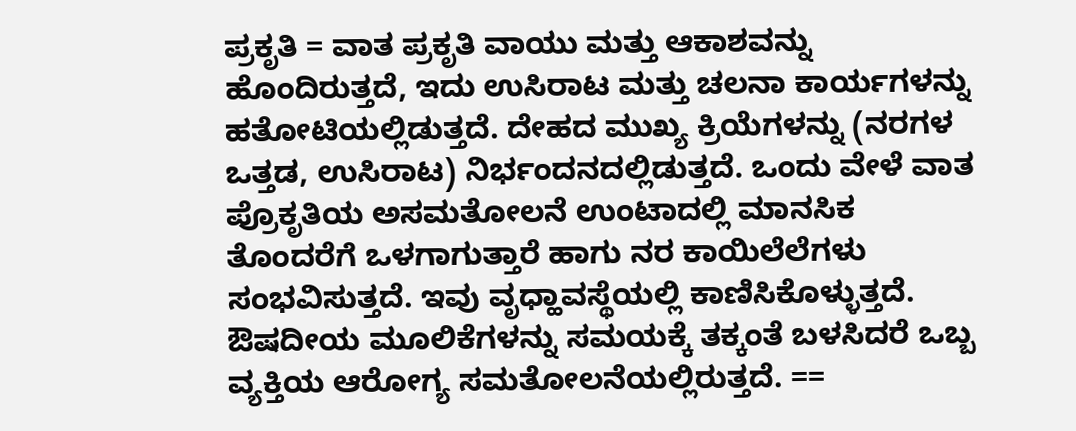ಪ್ರಕೃತಿ = ವಾತ ಪ್ರಕೃತಿ ವಾಯು ಮತ್ತು ಆಕಾಶವನ್ನು ಹೊಂದಿರುತ್ತದೆ, ಇದು ಉಸಿರಾಟ ಮತ್ತು ಚಲನಾ ಕಾರ್ಯಗಳನ್ನು ಹತೋಟಿಯಲ್ಲಿಡುತ್ತದೆ. ದೇಹದ ಮುಖ್ಯ ಕ್ರಿಯೆಗಳನ್ನು (ನರಗಳ ಒತ್ತಡ, ಉಸಿರಾಟ) ನಿರ್ಭಂದನದಲ್ಲಿಡುತ್ತದೆ. ಒಂದು ವೇಳೆ ವಾತ ಪ್ರೊಕೃತಿಯ ಅಸಮತೋಲನೆ ಉಂಟಾದಲ್ಲಿ ಮಾನಸಿಕ ತೊಂದರೆಗೆ ಒಳಗಾಗುತ್ತಾರೆ ಹಾಗು ನರ ಕಾಯಿಲೆಲೆಗಳು ಸಂಭವಿಸುತ್ತದೆ. ಇವು ವೃಧ್ಹಾವಸ್ಥೆಯಲ್ಲಿ ಕಾಣಿಸಿಕೊಳ್ಳುತ್ತದೆ. ಔಷದೀಯ ಮೂಲಿಕೆಗಳನ್ನು ಸಮಯಕ್ಕೆ ತಕ್ಕಂತೆ ಬಳಸಿದರೆ ಒಬ್ಬ ವ್ಯಕ್ತಿಯ ಆರೋಗ್ಯ ಸಮತೋಲನೆಯಲ್ಲಿರುತ್ತದೆ. ==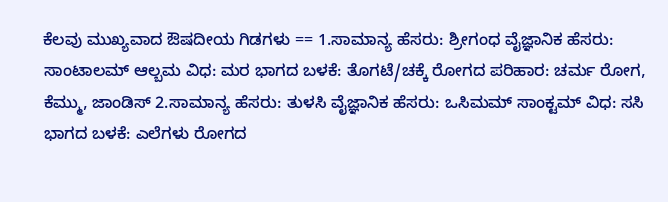ಕೆಲವು ಮುಖ್ಯವಾದ ಔಷದೀಯ ಗಿಡಗಳು == 1.ಸಾಮಾನ್ಯ ಹೆಸರು: ಶ್ರೀಗಂಧ ವೈಜ್ಞಾನಿಕ ಹೆಸರು: ಸಾಂಟಾಲಮ್ ಆಲ್ಬಮ ವಿಧ: ಮರ ಭಾಗದ ಬಳಕೆ: ತೊಗಟೆ/ಚಕ್ಕೆ ರೋಗದ ಪರಿಹಾರ: ಚರ್ಮ ರೋಗ, ಕೆಮ್ಮು, ಜಾಂಡಿಸ್ 2.ಸಾಮಾನ್ಯ ಹೆಸರು: ತುಳಸಿ ವೈಜ್ಞಾನಿಕ ಹೆಸರು: ಒಸಿಮಮ್ ಸಾಂಕ್ಟಮ್ ವಿಧ: ಸಸಿ ಭಾಗದ ಬಳಕೆ: ಎಲೆಗಳು ರೋಗದ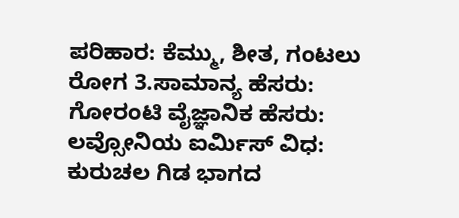ಪರಿಹಾರ: ಕೆಮ್ಮು, ಶೀತ, ಗಂಟಲು ರೋಗ 3.ಸಾಮಾನ್ಯ ಹೆಸರು: ಗೋರಂಟಿ ವೈಜ್ಞಾನಿಕ ಹೆಸರು: ಲವ್ಸೋನಿಯ ಐರ್ಮಿಸ್ ವಿಧ: ಕುರುಚಲ ಗಿಡ ಭಾಗದ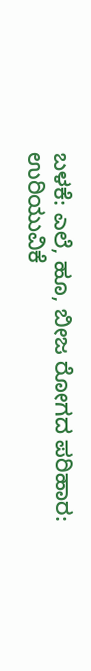ಬಳಕೆ: ಎಲೆ, ಹೂ, ಬೀಜ ರೋಗದ ಪರಿಹಾರ: ಉರಿಯುವಿಕೆ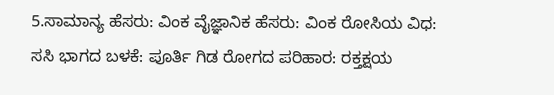5.ಸಾಮಾನ್ಯ ಹೆಸರು: ವಿಂಕ ವೈಜ್ಞಾನಿಕ ಹೆಸರು: ವಿಂಕ ರೋಸಿಯ ವಿಧ: ಸಸಿ ಭಾಗದ ಬಳಕೆ: ಪೂರ್ತಿ ಗಿಡ ರೋಗದ ಪರಿಹಾರ: ರಕ್ತಕ್ಷಯ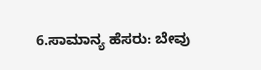6.ಸಾಮಾನ್ಯ ಹೆಸರು: ಬೇವು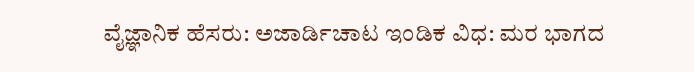ವೈಜ್ಞಾನಿಕ ಹೆಸರು: ಅಜಾರ್ಡಿಚಾಟ ಇಂಡಿಕ ವಿಧ: ಮರ ಭಾಗದ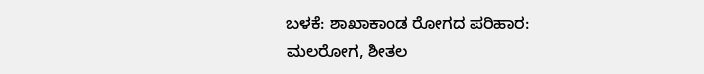ಬಳಕೆ: ಶಾಖಾಕಾಂಡ ರೋಗದ ಪರಿಹಾರ: ಮಲರೋಗ, ಶೀತಲ